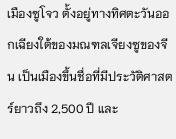เมืองซูโจว ตั้งอยู่ทางทิศตะวันออกเฉียงใต้ของมณฑลเจียงซูของจีน เป็นเมืองขึ้นชื่อที่มีประวัติศาสตร์ยาวถึง 2,500 ปี และ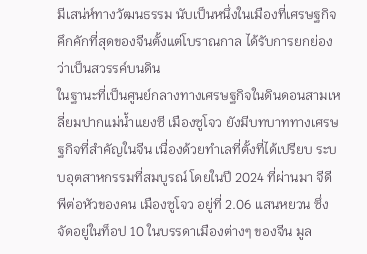มีเสน่ห์ทางวัฒนธรรม นับเป็นหนึ่งในเมืองที่เศรษฐกิจคึกคักที่สุดของจีนตั้งแต่โบราณกาล ได้รับการยกย่องว่าเป็นสวรรค์บนดิน
ในฐานะที่เป็นศูนย์กลางทางเศรษฐกิจในดินดอนสามเหลี่ยมปากแม่น้ำแยงซี เมืองซูโจว ยังมีบทบาททางเศรษฐกิจที่สำคัญในจีน เนื่องด้วยทำเลที่ตั้งที่ได้เปรียบ ระบบอุตสาหกรรมที่สมบูรณ์ โดยในปี 2024 ที่ผ่านมา จีดีพีต่อหัวของคน เมืองซูโจว อยู่ที่ 2.06 แสนหยวน ซึ่งจัดอยู่ในท็อป 10 ในบรรดาเมืองต่างๆ ของจีน มูล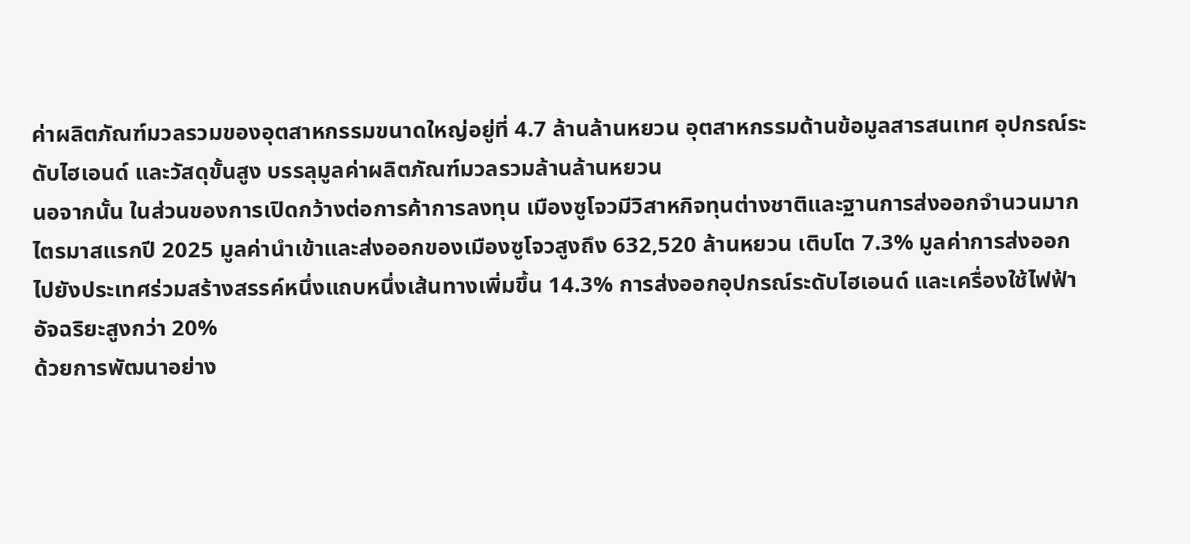ค่าผลิตภัณฑ์มวลรวมของอุตสาหกรรมขนาดใหญ่อยู่ที่ 4.7 ล้านล้านหยวน อุตสาหกรรมด้านข้อมูลสารสนเทศ อุปกรณ์ระดับไฮเอนด์ และวัสดุขั้นสูง บรรลุมูลค่าผลิตภัณฑ์มวลรวมล้านล้านหยวน
นอจากนั้น ในส่วนของการเปิดกว้างต่อการค้าการลงทุน เมืองซูโจวมีวิสาหกิจทุนต่างชาติและฐานการส่งออกจำนวนมาก ไตรมาสแรกปี 2025 มูลค่านำเข้าและส่งออกของเมืองซูโจวสูงถึง 632,520 ล้านหยวน เติบโต 7.3% มูลค่าการส่งออกไปยังประเทศร่วมสร้างสรรค์หนึ่งแถบหนึ่งเส้นทางเพิ่มขึ้น 14.3% การส่งออกอุปกรณ์ระดับไฮเอนด์ และเครื่องใช้ไฟฟ้าอัจฉริยะสูงกว่า 20%
ด้วยการพัฒนาอย่าง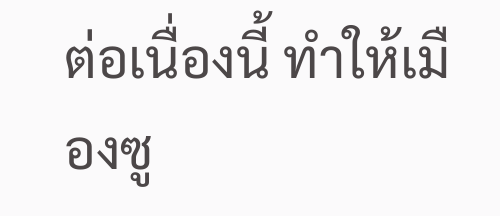ต่อเนื่องนี้ ทำให้เมืองซู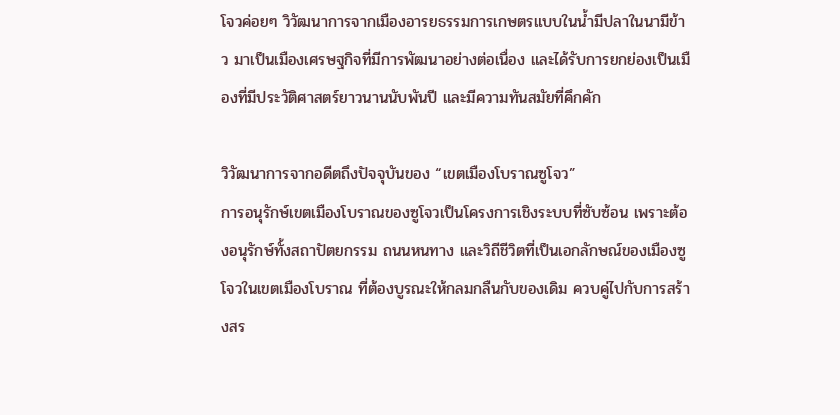โจวค่อยๆ วิวัฒนาการจากเมืองอารยธรรมการเกษตรแบบในน้ำมีปลาในนามีข้าว มาเป็นเมืองเศรษฐกิจที่มีการพัฒนาอย่างต่อเนื่อง และได้รับการยกย่องเป็นเมืองที่มีประวัติศาสตร์ยาวนานนับพันปี และมีความทันสมัยที่คึกคัก

วิวัฒนาการจากอดีตถึงปัจจุบันของ “เขตเมืองโบราณซูโจว”
การอนุรักษ์เขตเมืองโบราณของซูโจวเป็นโครงการเชิงระบบที่ซับซ้อน เพราะต้องอนุรักษ์ทั้งสถาปัตยกรรม ถนนหนทาง และวิถีชีวิตที่เป็นเอกลักษณ์ของเมืองซูโจวในเขตเมืองโบราณ ที่ต้องบูรณะให้กลมกลืนกับของเดิม ควบคู่ไปกับการสร้างสร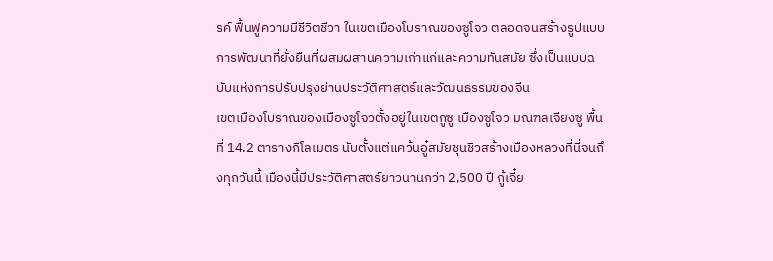รค์ ฟื้นฟูความมีชีวิตชีวา ในเขตเมืองโบราณของซูโจว ตลอดจนสร้างรูปแบบการพัฒนาที่ยั่งยืนที่ผสมผสานความเก่าแก่และความทันสมัย ซึ่งเป็นแบบฉบับแห่งการปรับปรุงย่านประวัติศาสตร์และวัฒนธรรมของจีน
เขตเมืองโบราณของเมืองซูโจวตั้งอยู่ในเขตกูซู เมืองซูโจว มณฑลเจียงซู พื้นที่ 14.2 ตารางกิโลเมตร นับตั้งแต่แคว้นอู๋สมัยชุนชิวสร้างเมืองหลวงที่นี่จนถึงทุกวันนี้ เมืองนี้มีประวัติศาสตร์ยาวนานกว่า 2,500 ปี กู้เจี๋ย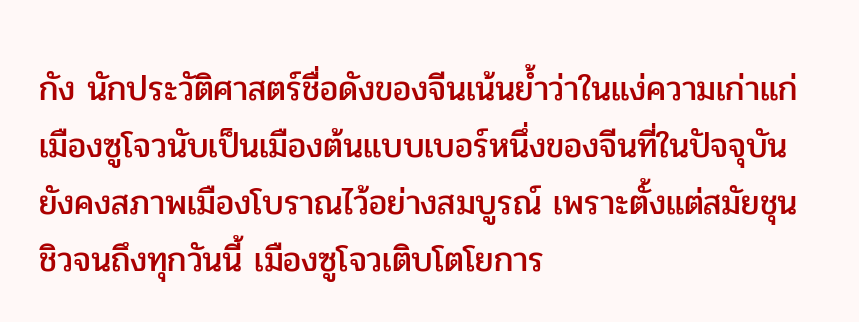กัง นักประวัติศาสตร์ชื่อดังของจีนเน้นย้ำว่าในแง่ความเก่าแก่ เมืองซูโจวนับเป็นเมืองต้นแบบเบอร์หนึ่งของจีนที่ในปัจจุบันยังคงสภาพเมืองโบราณไว้อย่างสมบูรณ์ เพราะตั้งแต่สมัยชุนชิวจนถึงทุกวันนี้ เมืองซูโจวเติบโตโยการ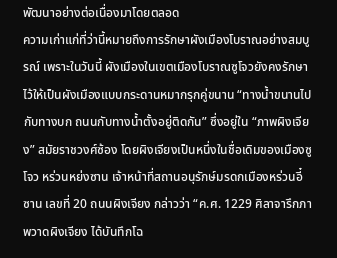พัฒนาอย่างต่อเนื่องมาโดยตลอด
ความเก่าแก่ที่ว่านี้หมายถึงการรักษาผังเมืองโบราณอย่างสมบูรณ์ เพราะในวันนี้ ผังเมืองในเขตเมืองโบราณซูโจวยังคงรักษาไว้ให้เป็นผังเมืองแบบกระดานหมากรุกคู่ขนาน “ทางน้ำขนานไปกับทางบก ถนนกับทางน้ำตั้งอยู่ติดกัน” ซึ่งอยู่ใน “ภาพผิงเจียง” สมัยราชวงศ์ซ้อง โดยผิงเจียงเป็นหนึ่งในชื่อเดิมของเมืองซูโจว หร่วนหย่งซาน เจ้าหน้าที่สถานอนุรักษ์มรดกเมืองหร่วนอี๋ซาน เลขที่ 20 ถนนผิงเจียง กล่าวว่า “ค.ศ. 1229 ศิลาจารึกภาพวาดผิงเจียง ได้บันทึกโฉ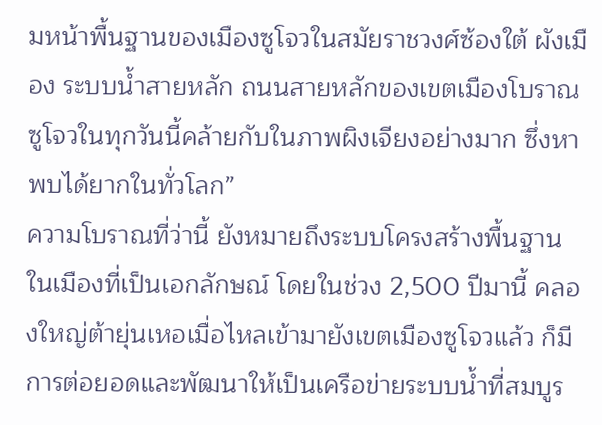มหน้าพื้นฐานของเมืองซูโจวในสมัยราชวงศ์ซ้องใต้ ผังเมือง ระบบน้ำสายหลัก ถนนสายหลักของเขตเมืองโบราณซูโจวในทุกวันนี้คล้ายกับในภาพผิงเจียงอย่างมาก ซึ่งหาพบได้ยากในทั่วโลก”
ความโบราณที่ว่านี้ ยังหมายถึงระบบโครงสร้างพื้นฐานในเมืองที่เป็นเอกลักษณ์ โดยในช่วง 2,500 ปีมานี้ คลองใหญ่ต้ายุ่นเหอเมื่อไหลเข้ามายังเขตเมืองซูโจวแล้ว ก็มีการต่อยอดและพัฒนาให้เป็นเครือข่ายระบบน้ำที่สมบูร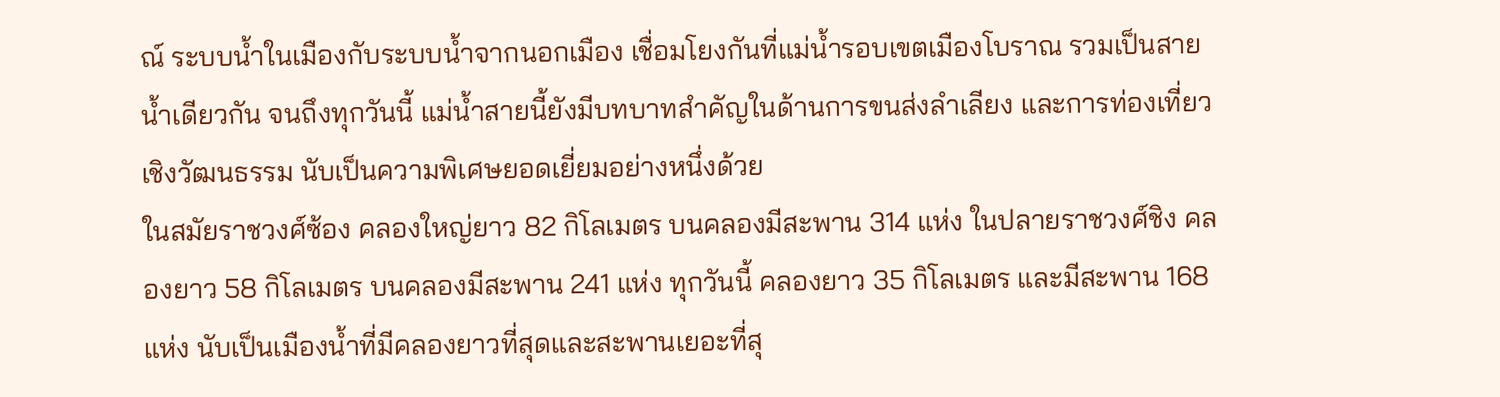ณ์ ระบบน้ำในเมืองกับระบบน้ำจากนอกเมือง เชื่อมโยงกันที่แม่น้ำรอบเขตเมืองโบราณ รวมเป็นสายน้ำเดียวกัน จนถึงทุกวันนี้ แม่น้ำสายนี้ยังมีบทบาทสำคัญในด้านการขนส่งลำเลียง และการท่องเที่ยวเชิงวัฒนธรรม นับเป็นความพิเศษยอดเยี่ยมอย่างหนึ่งด้วย
ในสมัยราชวงศ์ซ้อง คลองใหญ่ยาว 82 กิโลเมตร บนคลองมีสะพาน 314 แห่ง ในปลายราชวงศ์ชิง คลองยาว 58 กิโลเมตร บนคลองมีสะพาน 241 แห่ง ทุกวันนี้ คลองยาว 35 กิโลเมตร และมีสะพาน 168 แห่ง นับเป็นเมืองน้ำที่มีคลองยาวที่สุดและสะพานเยอะที่สุ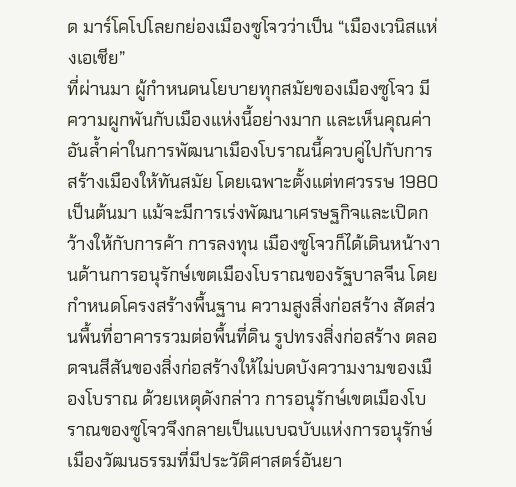ด มาร์โคโปโลยกย่องเมืองซูโจวว่าเป็น “เมืองเวนิสแห่งเอเชีย”
ที่ผ่านมา ผู้กำหนดนโยบายทุกสมัยของเมืองซูโจว มีความผูกพันกับเมืองแห่งนี้อย่างมาก และเห็นคุณค่าอันล้ำค่าในการพัฒนาเมืองโบราณนี้ควบคู่ไปกับการสร้างเมืองให้ทันสมัย โดยเฉพาะตั้งแต่ทศวรรษ 1980 เป็นต้นมา แม้จะมีการเร่งพัฒนาเศรษฐกิจและเปิดกว้างให้กับการค้า การลงทุน เมืองซูโจวก็ได้เดินหน้างานด้านการอนุรักษ์เขตเมืองโบราณของรัฐบาลจีน โดยกำหนดโครงสร้างพื้นฐาน ความสูงสิ่งก่อสร้าง สัดส่วนพื้นที่อาคารรวมต่อพื้นที่ดิน รูปทรงสิ่งก่อสร้าง ตลอดจนสีสันของสิ่งก่อสร้างให้ไม่บดบังความงามของเมืองโบราณ ด้วยเหตุดังกล่าว การอนุรักษ์เขตเมืองโบราณของซูโจวจึงกลายเป็นแบบฉบับแห่งการอนุรักษ์เมืองวัฒนธรรมที่มีประวัติศาสตร์อันยา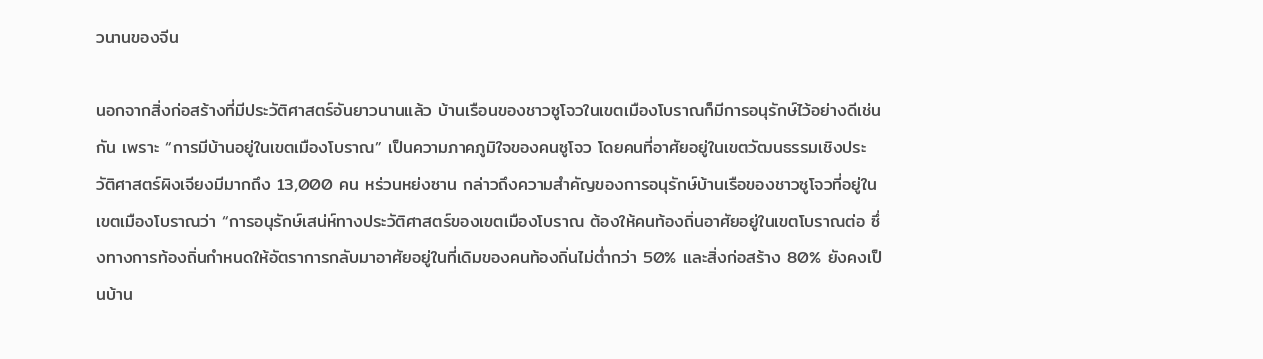วนานของจีน

นอกจากสิ่งก่อสร้างที่มีประวัติศาสตร์อันยาวนานแล้ว บ้านเรือนของชาวซูโจวในเขตเมืองโบราณก็มีการอนุรักษ์ไว้อย่างดีเช่นกัน เพราะ “การมีบ้านอยู่ในเขตเมืองโบราณ” เป็นความภาคภูมิใจของคนซูโจว โดยคนที่อาศัยอยู่ในเขตวัฒนธรรมเชิงประวัติศาสตร์ผิงเจียงมีมากถึง 13,000 คน หร่วนหย่งซาน กล่าวถึงความสำคัญของการอนุรักษ์บ้านเรือของชาวซูโจวที่อยู่ในเขตเมืองโบราณว่า “การอนุรักษ์เสน่ห์ทางประวัติศาสตร์ของเขตเมืองโบราณ ต้องให้คนท้องถิ่นอาศัยอยู่ในเขตโบราณต่อ ซึ่งทางการท้องถิ่นกำหนดให้อัตราการกลับมาอาศัยอยู่ในที่เดิมของคนท้องถิ่นไม่ต่ำกว่า 50% และสิ่งก่อสร้าง 80% ยังคงเป็นบ้าน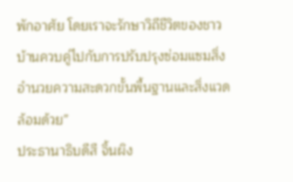พักอาศัย โดยเราจะรักษาวิถีชีวิตของชาวบ้านควบคู่ไปกับการปรับปรุงซ่อมแซมสิ่งอำนวยความสะดวกขั้นพื้นฐานและสิ่งแวดล้อมด้วย”
ประธานาธิบดีสี จิ้นผิง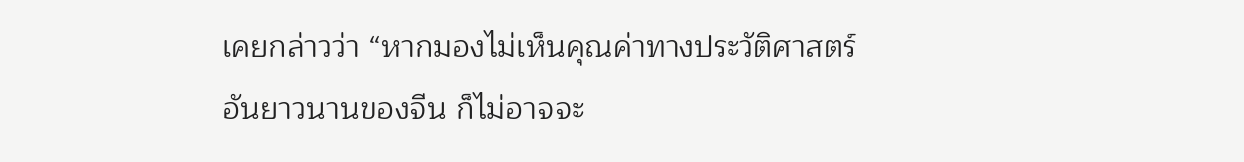เคยกล่าวว่า “หากมองไม่เห็นคุณค่าทางประวัติศาสตร์อันยาวนานของจีน ก็ไม่อาจจะ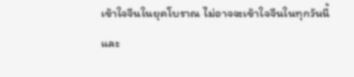เข้าใจจีนในยุคโบราณ ไม่อาจจะเข้าใจจีนในทุกวันนี้ และ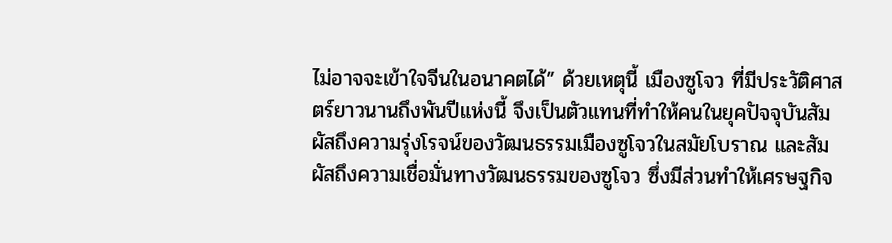ไม่อาจจะเข้าใจจีนในอนาคตได้” ด้วยเหตุนี้ เมืองซูโจว ที่มีประวัติศาสตร์ยาวนานถึงพันปีแห่งนี้ จึงเป็นตัวแทนที่ทำให้คนในยุคปัจจุบันสัมผัสถึงความรุ่งโรจน์ของวัฒนธรรมเมืองซูโจวในสมัยโบราณ และสัมผัสถึงความเชื่อมั่นทางวัฒนธรรมของซูโจว ซึ่งมีส่วนทำให้เศรษฐกิจ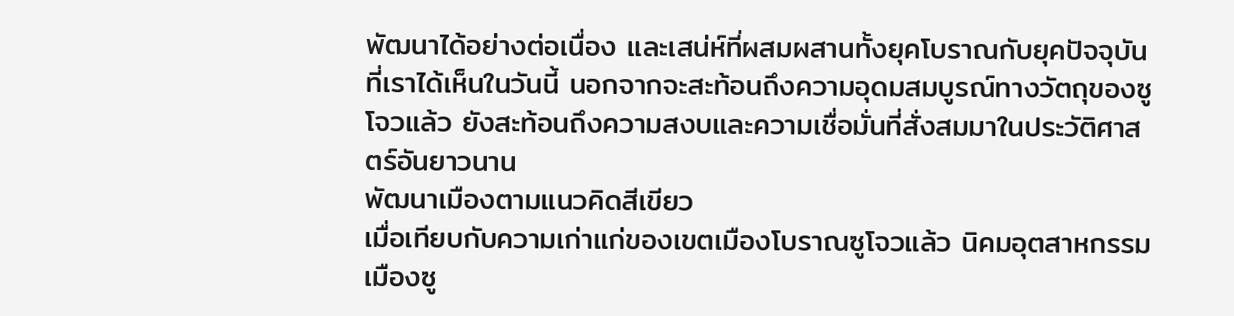พัฒนาได้อย่างต่อเนื่อง และเสน่ห์ที่ผสมผสานทั้งยุคโบราณกับยุคปัจจุบันที่เราได้เห็นในวันนี้ นอกจากจะสะท้อนถึงความอุดมสมบูรณ์ทางวัตถุของซูโจวแล้ว ยังสะท้อนถึงความสงบและความเชื่อมั่นที่สั่งสมมาในประวัติศาสตร์อันยาวนาน
พัฒนาเมืองตามแนวคิดสีเขียว
เมื่อเทียบกับความเก่าแก่ของเขตเมืองโบราณซูโจวแล้ว นิคมอุตสาหกรรมเมืองซู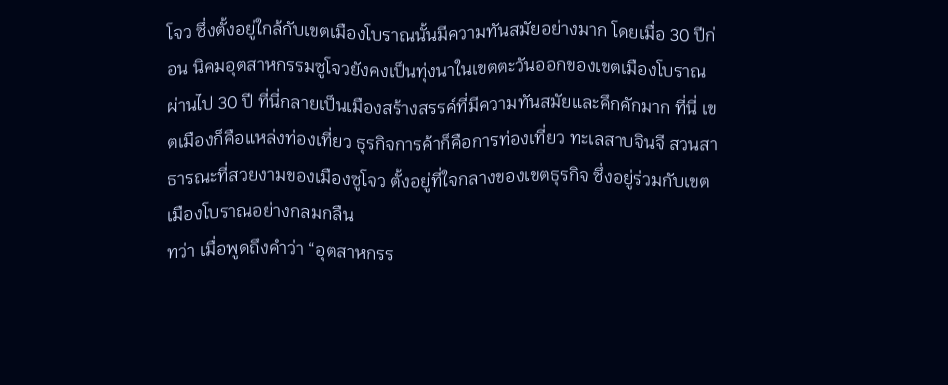โจว ซึ่งตั้งอยู่ใกล้กับเขตเมืองโบราณนั้นมีความทันสมัยอย่างมาก โดยเมื่อ 30 ปีก่อน นิคมอุตสาหกรรมซูโจวยังคงเป็นทุ่งนาในเขตตะวันออกของเขตเมืองโบราณ ผ่านไป 30 ปี ที่นี่กลายเป็นเมืองสร้างสรรค์ที่มีความทันสมัยและคึกคักมาก ที่นี่ เขตเมืองก็คือแหล่งท่องเที่ยว ธุรกิจการค้าก็คือการท่องเที่ยว ทะเลสาบจินจี สวนสาธารณะที่สวยงามของเมืองซูโจว ตั้งอยู่ที่ใจกลางของเขตธุรกิจ ซึ่งอยู่ร่วมกับเขตเมืองโบราณอย่างกลมกลืน
ทว่า เมื่อพูดถึงคําว่า “อุตสาหกรร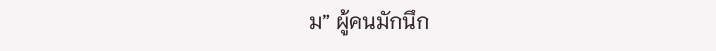ม” ผู้คนมักนึก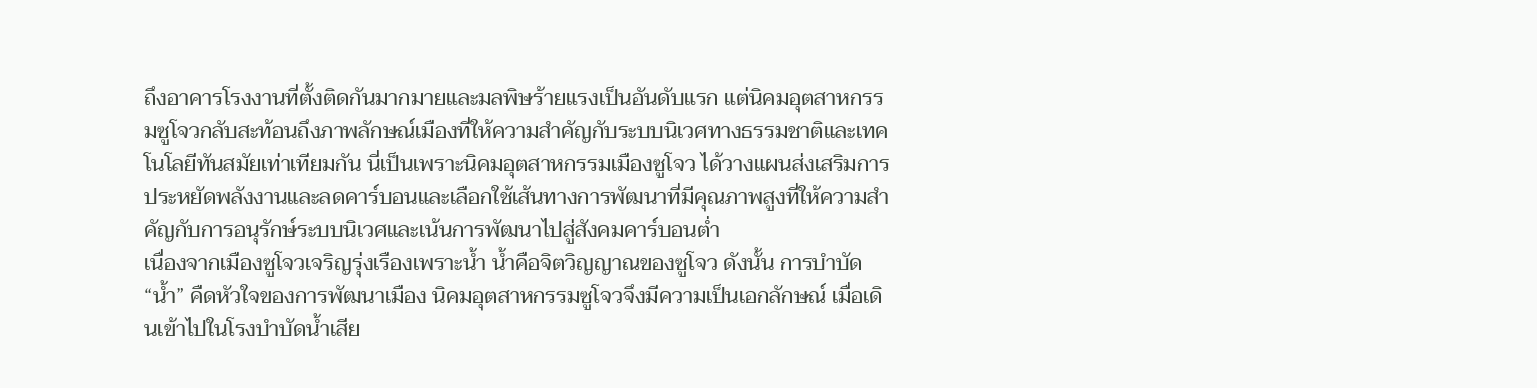ถึงอาคารโรงงานที่ตั้งติดกันมากมายและมลพิษร้ายแรงเป็นอันดับแรก แต่นิคมอุตสาหกรรมซูโจวกลับสะท้อนถึงภาพลักษณ์เมืองที่ให้ความสำคัญกับระบบนิเวศทางธรรมชาติและเทคโนโลยีทันสมัยเท่าเทียมกัน นี่เป็นเพราะนิคมอุตสาหกรรมเมืองซูโจว ได้วางแผนส่งเสริมการประหยัดพลังงานและลดคาร์บอนและเลือกใช้เส้นทางการพัฒนาที่มีคุณภาพสูงที่ให้ความสำคัญกับการอนุรักษ์ระบบนิเวศและเน้นการพัฒนาไปสู่สังคมคาร์บอนต่ำ
เนื่องจากเมืองซูโจวเจริญรุ่งเรืองเพราะน้ำ น้ำคือจิตวิญญาณของซูโจว ดังนั้น การบําบัด “น้ำ” คืดหัวใจของการพัฒนาเมือง นิคมอุตสาหกรรมซูโจวจึงมีความเป็นเอกลักษณ์ เมื่อเดินเข้าไปในโรงบําบัดน้ำเสีย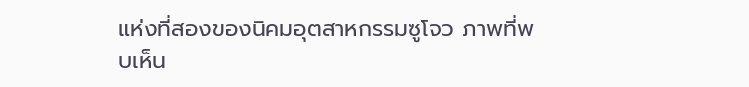แห่งที่สองของนิคมอุตสาหกรรมซูโจว ภาพที่พบเห็น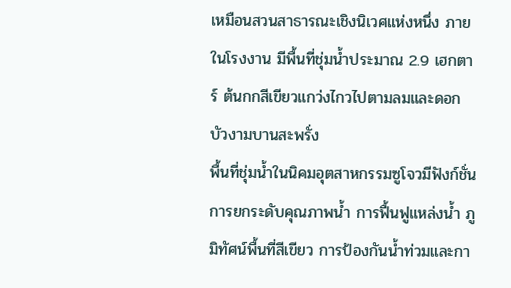เหมือนสวนสาธารณะเชิงนิเวศแห่งหนึ่ง ภายในโรงงาน มีพื้นที่ชุ่มน้ำประมาณ 2.9 เฮกตาร์ ต้นกกสีเขียวแกว่งไกวไปตามลมและดอกบัวงามบานสะพรั่ง
พื้นที่ชุ่มน้ำในนิคมอุตสาหกรรมซูโจวมีฟังก์ชั่นการยกระดับคุณภาพน้ำ การฟื้นฟูแหล่งน้ำ ภูมิทัศน์พื้นที่สีเขียว การป้องกันน้ำท่วมและกา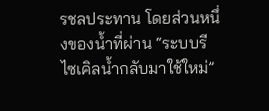รชลประทาน โดยส่วนหนึ่งของน้ำที่ผ่าน “ระบบรีไซเคิลน้ำกลับมาใช้ใหม่”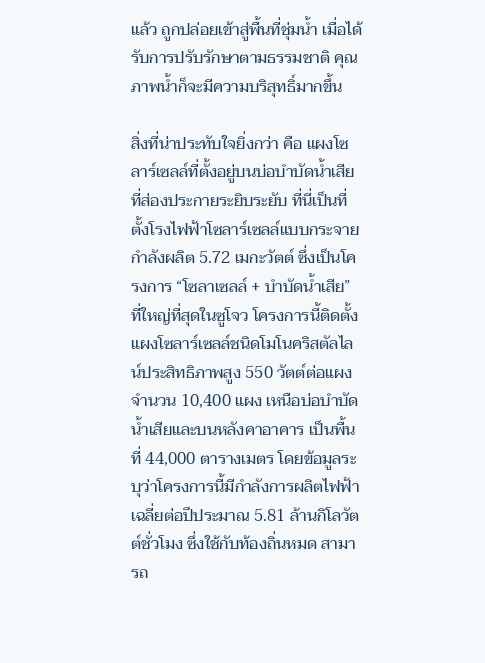แล้ว ถูกปล่อยเข้าสู่พื้นที่ชุ่มน้ำ เมื่อได้รับการปรับรักษาตามธรรมชาติ คุณภาพน้ำก็จะมีความบริสุทธิ์มากขึ้น

สิ่งที่น่าประทับใจยิ่งกว่า คือ แผงโซลาร์เซลล์ที่ตั้งอยู่บนบ่อบำบัดน้ำเสียที่ส่องประกายระยิบระยับ ที่นี่เป็นที่ตั้งโรงไฟฟ้าโซลาร์เซลล์แบบกระจายกำลังผลิต 5.72 เมกะวัตต์ ซึ่งเป็นโครงการ “โซลาเซลล์ + บำบัดน้ำเสีย” ที่ใหญ่ที่สุดในซูโจว โครงการนี้ติดตั้งแผงโซลาร์เซลล์ชนิดโมโนคริสตัลไลน์ประสิทธิภาพสูง 550 วัตต์ต่อแผง จำนวน 10,400 แผง เหนือบ่อบำบัดน้ำเสียและบนหลังคาอาคาร เป็นพื้นที่ 44,000 ตารางเมตร โดยข้อมูลระบุว่าโครงการนี้มีกําลังการผลิตไฟฟ้าเฉลี่ยต่อปีประมาณ 5.81 ล้านกิโลวัตต์ชั่วโมง ซึ่งใช้กับท้องถิ่นหมด สามารถ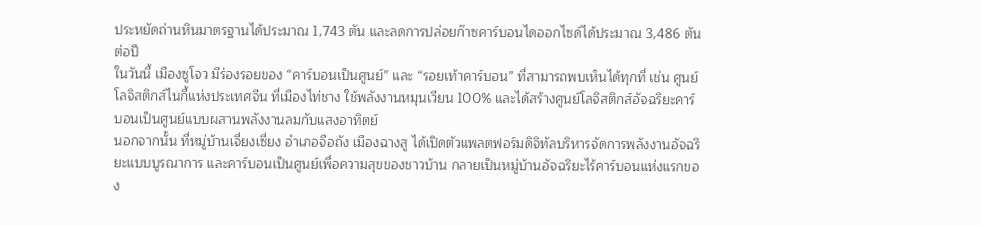ประหยัดถ่านหินมาตรฐานได้ประมาณ 1,743 ตัน และลดการปล่อยก๊าซคาร์บอนไดออกไซด์ได้ประมาณ 3,486 ตันต่อปี
ในวันนี้ เมืองซูโจว มีร่องรอยของ “คาร์บอนเป็นศูนย์” และ “รอยเท้าคาร์บอน” ที่สามารถพบเห็นได้ทุกที่ เช่น ศูนย์โลจิสติกส์ไนกี้แห่งประเทศจีน ที่เมืองไท่ชาง ใช้พลังงานหมุนเวียน 100% และได้สร้างศูนย์โลจิสติกส์อัจฉริยะคาร์บอนเป็นศูนย์แบบผสานพลังงานลมกับแสงอาทิตย์
นอกจากนั้น ที่หมู่บ้านเจี่ยงเซี่ยง อำเภอจือถัง เมืองฉางสู ได้เปิดตัวแพลตฟอร์มดิจิทัลบริหารจัดการพลังงานอัจฉริยะแบบบูรณาการ และคาร์บอนเป็นศูนย์เพื่อความสุขของชาวบ้าน กลายเป็นหมู่บ้านอัจฉริยะไร้คาร์บอนแห่งแรกของ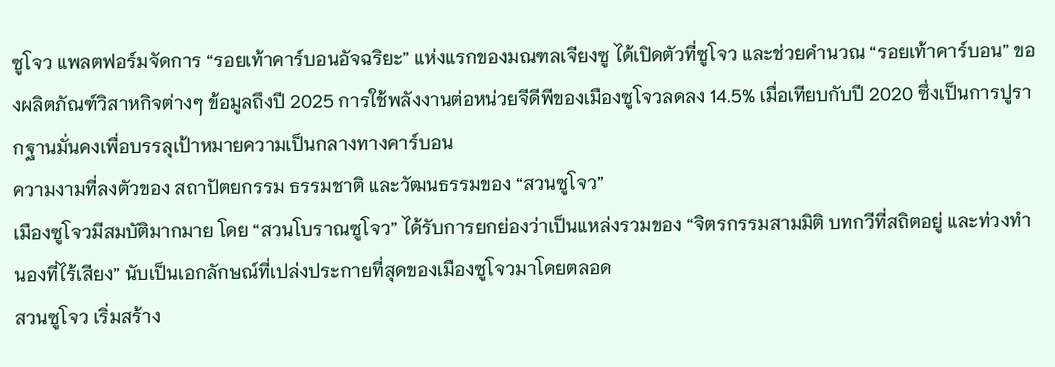ซูโจว แพลตฟอร์มจัดการ “รอยเท้าคาร์บอนอัจฉริยะ” แห่งแรกของมณฑลเจียงซู ได้เปิดตัวที่ซูโจว และช่วยคำนวณ “รอยเท้าคาร์บอน” ของผลิตภัณฑ์วิสาหกิจต่างๆ ข้อมูลถึงปี 2025 การใช้พลังงานต่อหน่วยจีดีพีของเมืองซูโจวลดลง 14.5% เมื่อเทียบกับปี 2020 ซึ่งเป็นการปูรากฐานมั่นคงเพื่อบรรลุเป้าหมายความเป็นกลางทางคาร์บอน
ความงามที่ลงตัวของ สถาปัตยกรรม ธรรมชาติ และวัฒนธรรมของ “สวนซูโจว”
เมืองซูโจวมีสมบัติมากมาย โดย “สวนโบราณซูโจว” ได้รับการยกย่องว่าเป็นแหล่งรวมของ “จิตรกรรมสามมิติ บทกวีที่สถิตอยู่ และท่วงทำนองที่ไร้เสียง” นับเป็นเอกลักษณ์ที่เปล่งประกายที่สุดของเมืองซูโจวมาโดยตลอด
สวนซูโจว เริ่มสร้าง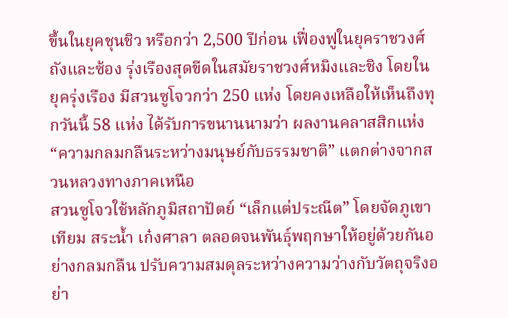ขึ้นในยุคชุนชิว หรือกว่า 2,500 ปีก่อน เฟื่องฟูในยุคราชวงศ์ถังและซ้อง รุ่งเรืองสุดขีดในสมัยราชวงศ์หมิงและชิง โดยในยุครุ่งเรือง มีสวนซูโจวกว่า 250 แห่ง โดยคงเหลือให้เห็นถึงทุกวันนี้ 58 แห่ง ได้รับการขนานนามว่า ผลงานคลาสสิกแห่ง “ความกลมกลืนระหว่างมนุษย์กับธรรมชาติ” แตกต่างจากสวนหลวงทางภาคเหนือ
สวนซูโจวใช้หลักภูมิสถาปัตย์ “เล็กแต่ประณีต” โดยจัดภูเขาเทียม สระน้ำ เก๋งศาลา ตลอดจนพันธุ์พฤกษาให้อยู่ด้วยกันอย่างกลมกลืน ปรับความสมดุลระหว่างความว่างกับวัตถุจริงอย่า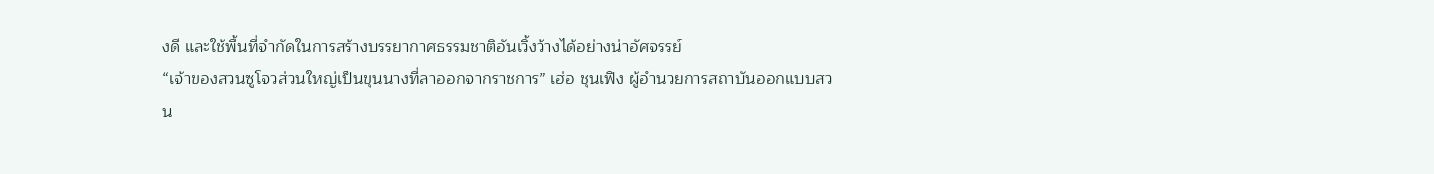งดี และใช้พื้นที่จำกัดในการสร้างบรรยากาศธรรมชาติอันเวิ้งว้างได้อย่างน่าอัศจรรย์
“เจ้าของสวนซูโจวส่วนใหญ่เป็นขุนนางที่ลาออกจากราชการ” เฮ่อ ชุนเฟิง ผู้อำนวยการสถาบันออกแบบสวน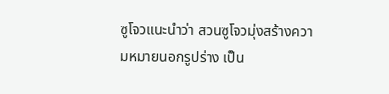ซูโจวแนะนำว่า สวนซูโจวมุ่งสร้างความหมายนอกรูปร่าง เป็น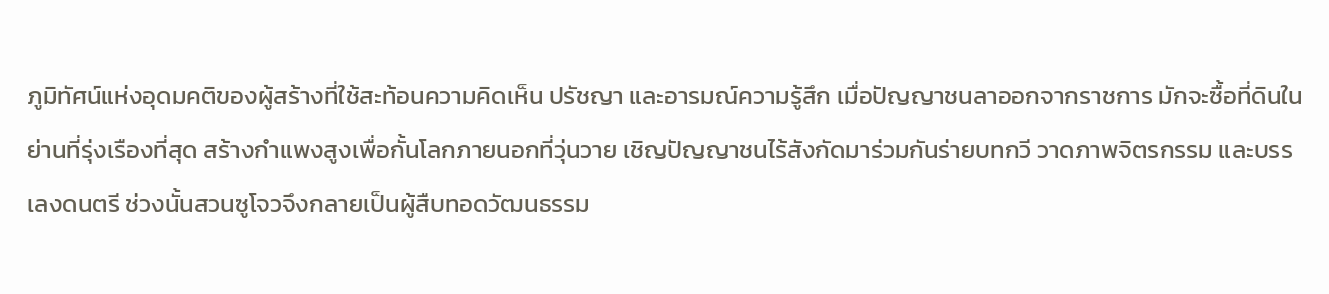ภูมิทัศน์แห่งอุดมคติของผู้สร้างที่ใช้สะท้อนความคิดเห็น ปรัชญา และอารมณ์ความรู้สึก เมื่อปัญญาชนลาออกจากราชการ มักจะซื้อที่ดินในย่านที่รุ่งเรืองที่สุด สร้างกำแพงสูงเพื่อกั้นโลกภายนอกที่วุ่นวาย เชิญปัญญาชนไร้สังกัดมาร่วมกันร่ายบทกวี วาดภาพจิตรกรรม และบรรเลงดนตรี ช่วงนั้นสวนซูโจวจึงกลายเป็นผู้สืบทอดวัฒนธรรม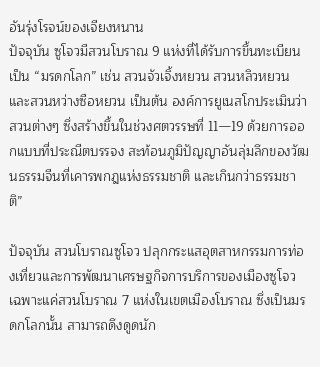อันรุ่งโรจน์ของเจียงหนาน
ปัจจุบัน ซูโจวมีสวนโบราณ 9 แห่งที่ได้รับการขึ้นทะเบียนเป็น “มรดกโลก” เช่น สวนจัวเจิ้งหยวน สวนหลิวหยวน และสวนหว่างซือหยวน เป็นต้น องค์การยูเนสโกประเมินว่า สวนต่างๆ ซึ่งสร้างขึ้นในช่วงศตวรรษที่ 11—19 ด้วยการออกแบบที่ประณีตบรรจง สะท้อนภูมิปัญญาอันลุ่มลึกของวัฒนธรรมจีนที่เคารพกฎแห่งธรรมชาติ และเกินกว่าธรรมชาติ”

ปัจจุบัน สวนโบราณซูโจว ปลุกกระแสอุตสาหกรรมการท่องเที่ยวและการพัฒนาเศรษฐกิจการบริการของเมืองซูโจว เฉพาะแค่สวนโบราณ 7 แห่งในเขตเมืองโบราณ ซึ่งเป็นมรดกโลกนั้น สามารถดึงดูดนัก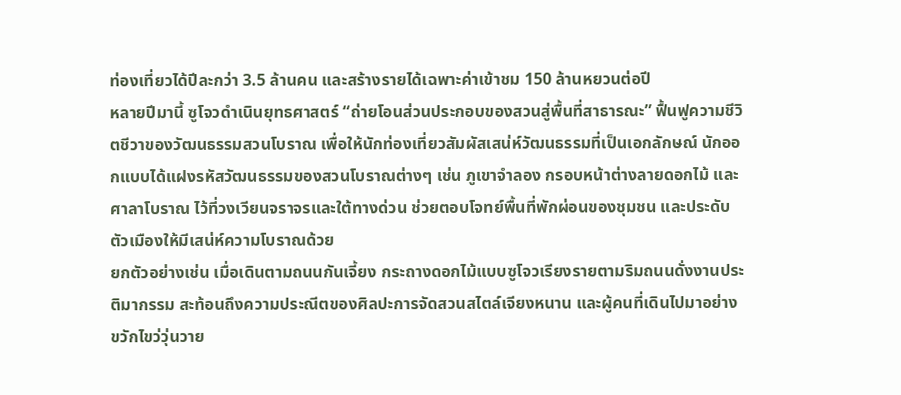ท่องเที่ยวได้ปีละกว่า 3.5 ล้านคน และสร้างรายได้เฉพาะค่าเข้าชม 150 ล้านหยวนต่อปี
หลายปีมานี้ ซูโจวดำเนินยุทธศาสตร์ “ถ่ายโอนส่วนประกอบของสวนสู่พื้นที่สาธารณะ” ฟื้นฟูความชีวิตชีวาของวัฒนธรรมสวนโบราณ เพื่อให้นักท่องเที่ยวสัมผัสเสน่ห์วัฒนธรรมที่เป็นเอกลักษณ์ นักออกแบบได้แฝงรหัสวัฒนธรรมของสวนโบราณต่างๆ เช่น ภูเขาจำลอง กรอบหน้าต่างลายดอกไม้ และศาลาโบราณ ไว้ที่วงเวียนจราจรและใต้ทางด่วน ช่วยตอบโจทย์พื้นที่พักผ่อนของชุมชน และประดับตัวเมืองให้มีเสน่ห์ความโบราณด้วย
ยกตัวอย่างเช่น เมื่อเดินตามถนนกันเจี้ยง กระถางดอกไม้แบบซูโจวเรียงรายตามริมถนนดั่งงานประติมากรรม สะท้อนถึงความประณีตของศิลปะการจัดสวนสไตล์เจียงหนาน และผู้คนที่เดินไปมาอย่างขวักไขว่วุ่นวาย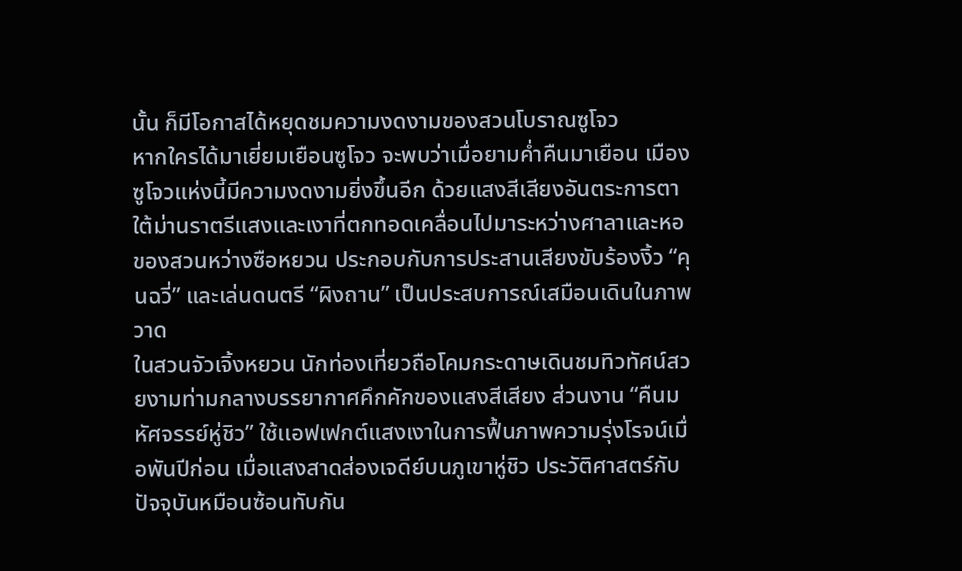นั้น ก็มีโอกาสได้หยุดชมความงดงามของสวนโบราณซูโจว
หากใครได้มาเยี่ยมเยือนซูโจว จะพบว่าเมื่อยามค่ำคืนมาเยือน เมืองซูโจวแห่งนี้มีความงดงามยิ่งขึ้นอีก ด้วยแสงสีเสียงอันตระการตา ใต้ม่านราตรีแสงและเงาที่ตกทอดเคลื่อนไปมาระหว่างศาลาและหอของสวนหว่างซือหยวน ประกอบกับการประสานเสียงขับร้องงิ้ว “คุนฉวี่” และเล่นดนตรี “ผิงถาน” เป็นประสบการณ์เสมือนเดินในภาพวาด
ในสวนจัวเจิ้งหยวน นักท่องเที่ยวถือโคมกระดาษเดินชมทิวทัศน์สวยงามท่ามกลางบรรยากาศคึกคักของแสงสีเสียง ส่วนงาน “คืนมหัศจรรย์หู่ชิว” ใช้เเอฟเฟกต์แสงเงาในการฟื้นภาพความรุ่งโรจน์เมื่อพันปีก่อน เมื่อแสงสาดส่องเจดีย์บนภูเขาหู่ชิว ประวัติศาสตร์กับปัจจุบันหมือนซ้อนทับกัน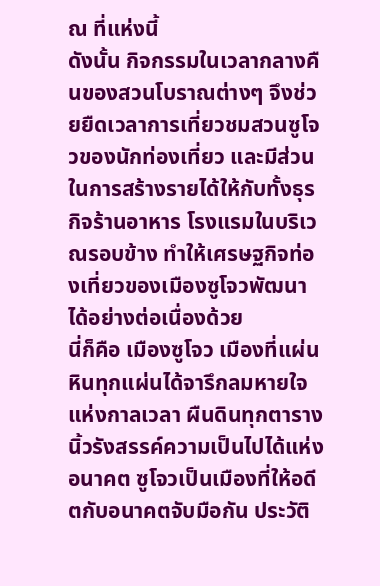ณ ที่แห่งนี้
ดังนั้น กิจกรรมในเวลากลางคืนของสวนโบราณต่างๆ จึงช่วยยืดเวลาการเที่ยวชมสวนซูโจวของนักท่องเที่ยว และมีส่วนในการสร้างรายได้ให้กับทั้งธุรกิจร้านอาหาร โรงแรมในบริเวณรอบข้าง ทำให้เศรษฐกิจท่องเที่ยวของเมืองซูโจวพัฒนาได้อย่างต่อเนื่องด้วย
นี่ก็คือ เมืองซูโจว เมืองที่แผ่นหินทุกแผ่นได้จารึกลมหายใจแห่งกาลเวลา ผืนดินทุกตารางนิ้วรังสรรค์ความเป็นไปได้แห่งอนาคต ซูโจวเป็นเมืองที่ให้อดีตกับอนาคตจับมือกัน ประวัติ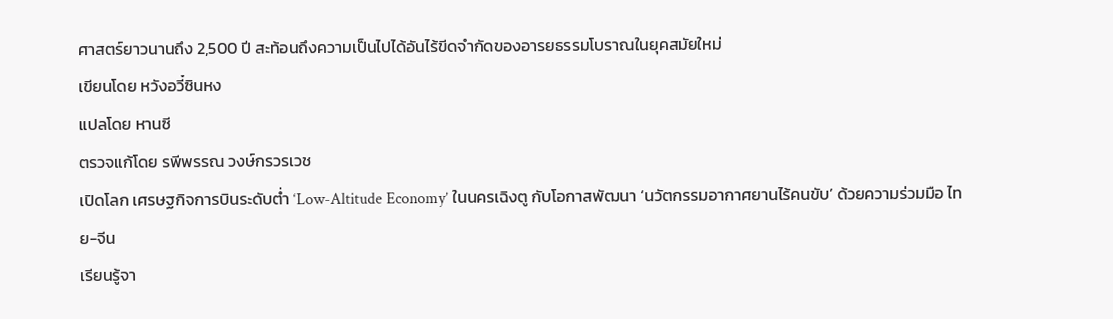ศาสตร์ยาวนานถึง 2,500 ปี สะท้อนถึงความเป็นไปได้อันไร้ขีดจำกัดของอารยธรรมโบราณในยุคสมัยใหม่
เขียนโดย หวังอวี๋ซินหง
แปลโดย หานซี
ตรวจแก้โดย รพีพรรณ วงษ์กรวรเวช
เปิดโลก เศรษฐกิจการบินระดับต่ำ ‘Low-Altitude Economy’ ในนครเฉิงตู กับโอกาสพัฒนา ‘นวัตกรรมอากาศยานไร้คนขับ’ ด้วยความร่วมมือ ไทย-จีน
เรียนรู้จา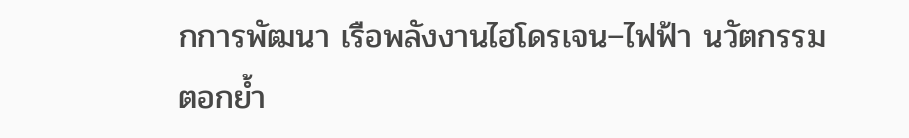กการพัฒนา เรือพลังงานไฮโดรเจน–ไฟฟ้า นวัตกรรมตอกย้ำ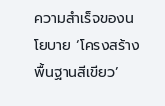ความสำเร็จของนโยบาย ‘โครงสร้างพื้นฐานสีเขียว’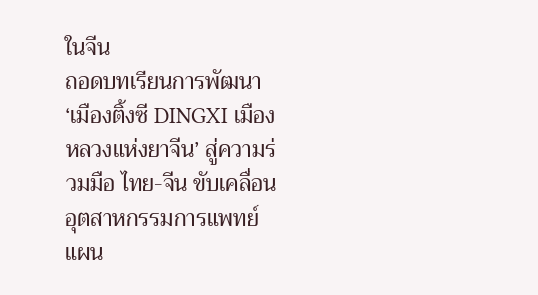ในจีน
ถอดบทเรียนการพัฒนา ‘เมืองติ้งซี DINGXI เมืองหลวงแห่งยาจีน’ สู่ความร่วมมือ ไทย-จีน ขับเคลื่อน อุตสาหกรรมการแพทย์แผน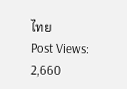ไทย
Post Views: 2,660